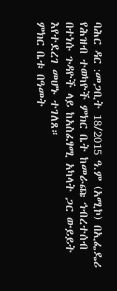ባሕር ዳር :መጋቢት 18/2015 ዓ.ም (አሚኮ) በኢፌዴሪ የሕዝብ ተወካዮች ምክር ቤት ከመራጩ ኅብረተሰብ በተነሱ ጉዳዮች ላይ ከአስፈፃሚ አካላት ጋር ውይይት እየተደረገ መሆኑ ተገለጸ።
ምክር ቤቱ በዓመት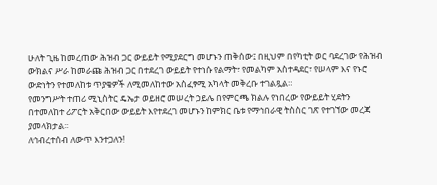ሁለት ጊዜ ከመረጠው ሕዝብ ጋር ውይይት የሚያደርግ መሆኑን ጠቅሰው፤ በዚህም በየካቲት ወር ባደረገው የሕዝብ ውክልና ሥራ ከመራጩ ሕዝብ ጋር በተደረገ ውይይት የተነሱ የልማት፣ የመልካም አስተዳደር፣ የሠላም እና የኑሮ ውድነትን የተመለከቱ ጥያቄዎች ለሚመለከተው አስፈፃሚ አካላት መቅረቡ ተገልጿል።
የመንግሥት ተጠሪ ሚኒስትር ዴኤታ ወይዘሮ መሠረት ኃይሌ በየምርጫ ክልሉ የነበረው የውይይት ሂደትን በተመለከተ ሪፖርት አቅርበው ውይይት እየተደረገ መሆኑን ከምክር ቤቱ የማኅበራዊ ትስስር ገጽ የተገኘው መረጃ ያመላክታል፡፡
ለኅብረተሰብ ለውጥ እንተጋለን!